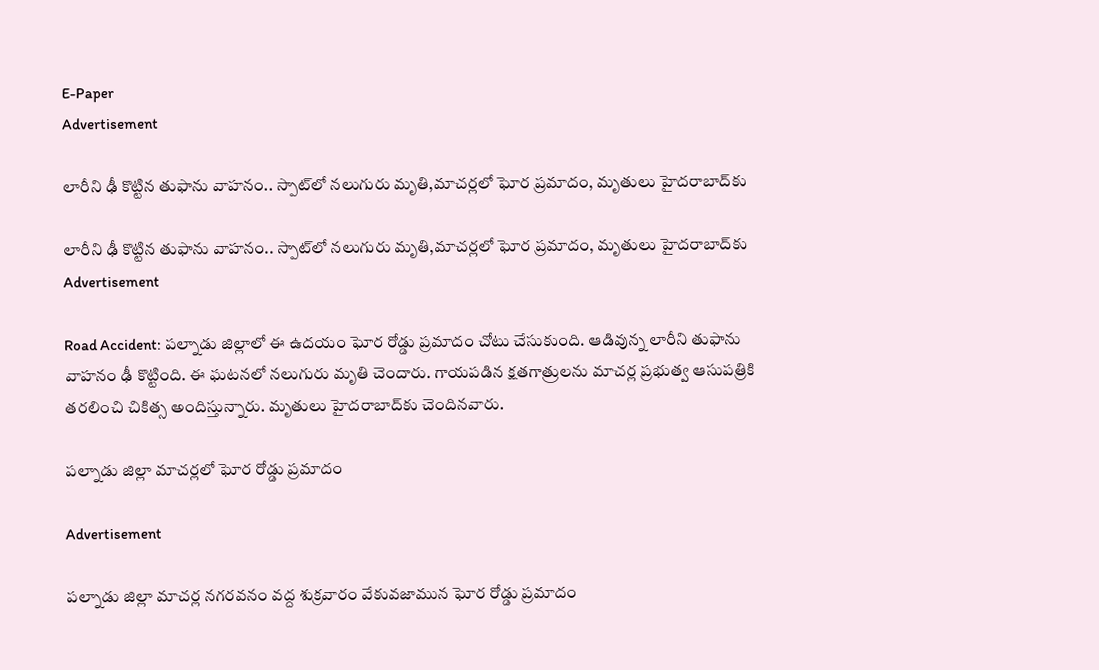E-Paper
Advertisement

లారీని ఢీ కొట్టిన తుఫాను వాహనం.. స్పాట్‌లో నలుగురు మృతి,మాచర్లలో ఘోర ప్రమాదం, మృతులు హైదరాబాద్‌కు

లారీని ఢీ కొట్టిన తుఫాను వాహనం.. స్పాట్‌లో నలుగురు మృతి,మాచర్లలో ఘోర ప్రమాదం, మృతులు హైదరాబాద్‌కు
Advertisement

Road Accident: పల్నాడు జిల్లాలో ఈ ఉదయం ఘోర రోడ్డు ప్రమాదం చోటు చేసుకుంది. ఆడివున్న లారీని తుఫాను వాహనం ఢీ కొట్టింది. ఈ ఘటనలో నలుగురు మృతి చెందారు. గాయపడిన క్షతగాత్రులను మాచర్ల ప్రభుత్వ ఆసుపత్రికి తరలించి చికిత్స అందిస్తున్నారు. మృతులు హైదరాబాద్‌కు చెందినవారు.

పల్నాడు జిల్లా మాచర్లలో ఘోర రోడ్డు ప్రమాదం

Advertisement

పల్నాడు జిల్లా మాచర్ల నగరవనం వద్ద శుక్రవారం వేకువజామున ఘోర రోడ్డు ప్రమాదం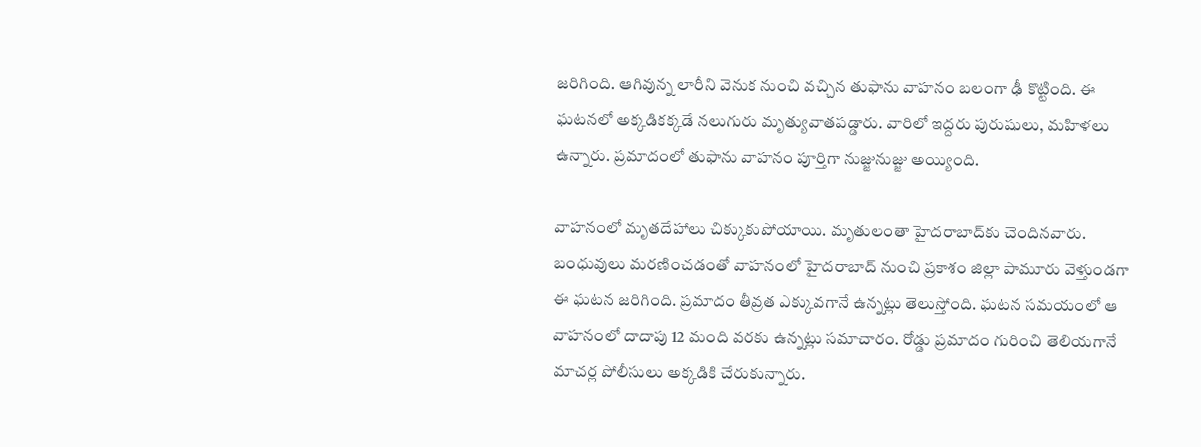జరిగింది. ఆగివున్న లారీని వెనుక నుంచి వచ్చిన తుఫాను వాహనం బలంగా ఢీ కొట్టింది. ఈ ఘటనలో అక్కడికక్కడే నలుగురు మృత్యువాతపడ్డారు. వారిలో ఇద్దరు పురుషులు, మహిళలు ఉన్నారు. ప్రమాదంలో తుఫాను వాహనం పూర్తిగా నుజ్జునుజ్జు అయ్యింది.

వాహనంలో మృతదేహాలు చిక్కుకుపోయాయి. మృతులంతా హైదరాబాద్‌కు చెందినవారు. బంధువులు మరణించడంతో వాహనంలో హైదరాబాద్ నుంచి ప్రకాశం జిల్లా పామూరు వెళ్తుండగా ఈ ఘటన జరిగింది. ప్రమాదం తీవ్రత ఎక్కువగానే ఉన్నట్లు తెలుస్తోంది. ఘటన సమయంలో ఆ వాహనంలో దాదాపు 12 మంది వరకు ఉన్నట్లు సమాచారం. రోడ్డు ప్రమాదం గురించి తెలియగానే మాచర్ల పోలీసులు అక్కడికి చేరుకున్నారు.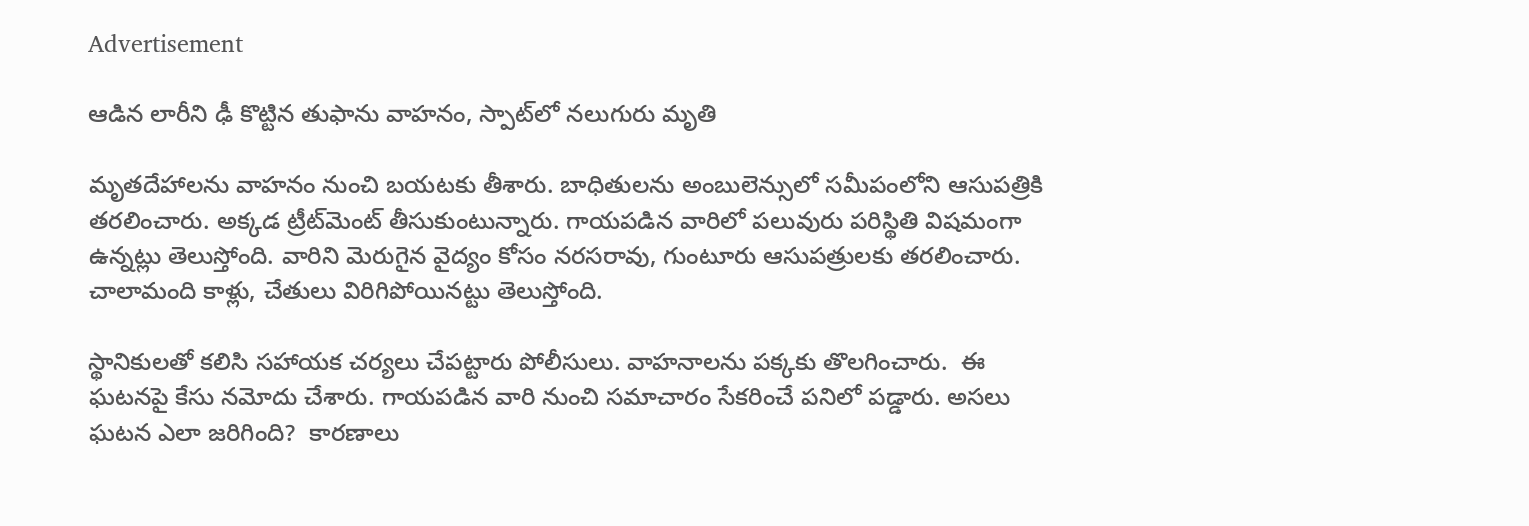Advertisement

ఆడిన లారీని ఢీ కొట్టిన తుఫాను వాహనం, స్పాట్‌లో నలుగురు మృతి

మృతదేహాలను వాహనం నుంచి బయటకు తీశారు. బాధితులను అంబులెన్సులో సమీపంలోని ఆసుపత్రికి తరలించారు. అక్కడ ట్రీట్‌మెంట్ తీసుకుంటున్నారు. గాయపడిన వారిలో పలువురు పరిస్థితి విషమంగా ఉన్నట్లు తెలుస్తోంది. వారిని మెరుగైన వైద్యం కోసం నరసరావు, గుంటూరు ఆసుపత్రులకు తరలించారు. చాలామంది కాళ్లు, చేతులు విరిగిపోయినట్టు తెలుస్తోంది.

స్థానికులతో కలిసి సహాయక చర్యలు చేపట్టారు పోలీసులు. వాహనాలను పక్కకు తొలగించారు.  ఈ ఘటనపై కేసు నమోదు చేశారు. గాయపడిన వారి నుంచి సమాచారం సేకరించే పనిలో పడ్డారు. అసలు ఘటన ఎలా జరిగింది?  కారణాలు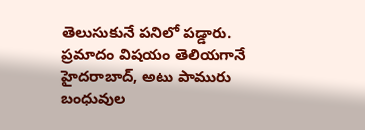తెలుసుకునే పనిలో‌ పడ్డారు. ప్రమాదం విషయం తెలియగానే హైదరాబాద్‌, అటు పామురు బంధువుల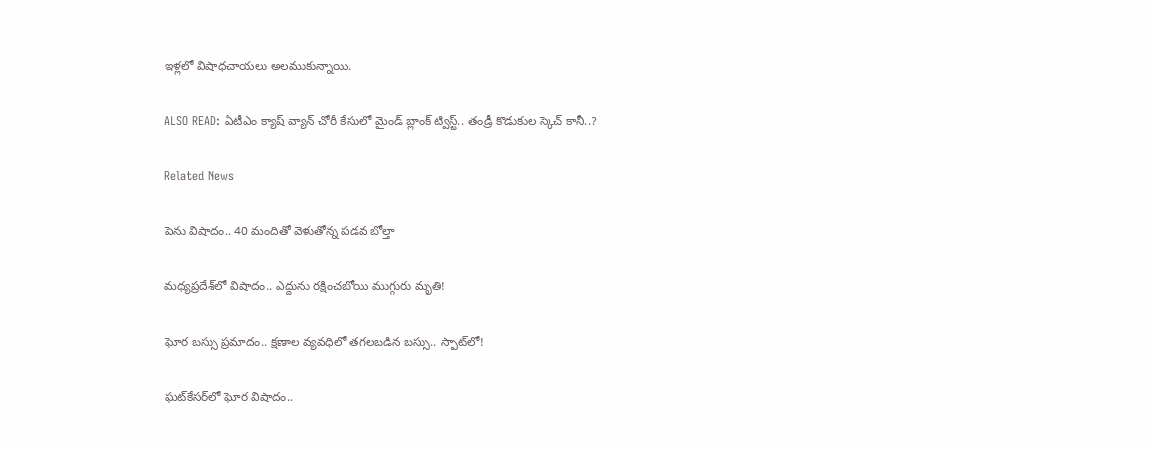ఇళ్లలో విషాధచాయలు అలముకున్నాయి.

ALSO READ: ఏటీఎం క్యాష్ వ్యాన్ చోరీ కేసులో మైండ్ బ్లాంక్ ట్విస్ట్.. తండ్రీ కొడుకుల స్కెచ్ కానీ..?

Related News

పెను విషాదం.. 40 మందితో వెళుతోన్న ప‌డ‌వ బోల్తా

మధ్యప్రదేశ్‌లో విషాదం.. ఎద్దును రక్షించబోయి ముగ్గురు మృతి!

ఘోర బస్సు ప్రమాదం.. క్షణాల వ్యవధిలో తగలబడిన బస్సు.. స్పాట్‌లో!

ఘట్‌కేసర్‌లో ఘోర విషాదం..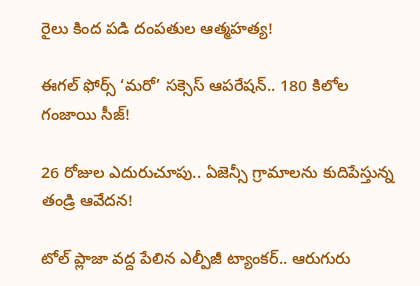రైలు కింద పడి దంపతుల ఆత్మహత్య!

ఈగల్ ఫోర్స్ ‘మరో’ సక్సెస్ ఆపరేషన్.. 180 కిలోల గంజాయి సీజ్!

26 రోజుల ఎదురుచూపు.. ఏజెన్సీ గ్రామాలను కుదిపేస్తున్న తండ్రి ఆవేదన!

టోల్ ప్లాజా వద్ద పేలిన ఎల్పీజీ ట్యాంకర్.. ఆరుగురు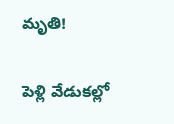మృతి!

పెళ్లి వేడుకల్లో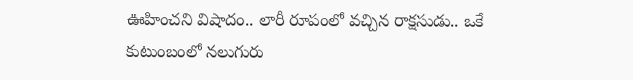ఊహించని విషాదం.. లారీ రూపంలో వచ్చిన రాక్షసుడు.. ఒకే కుటుంబంలో నలుగురు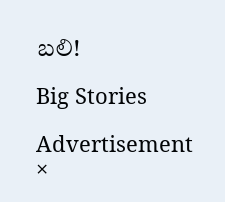బలి!

Big Stories

Advertisement
×